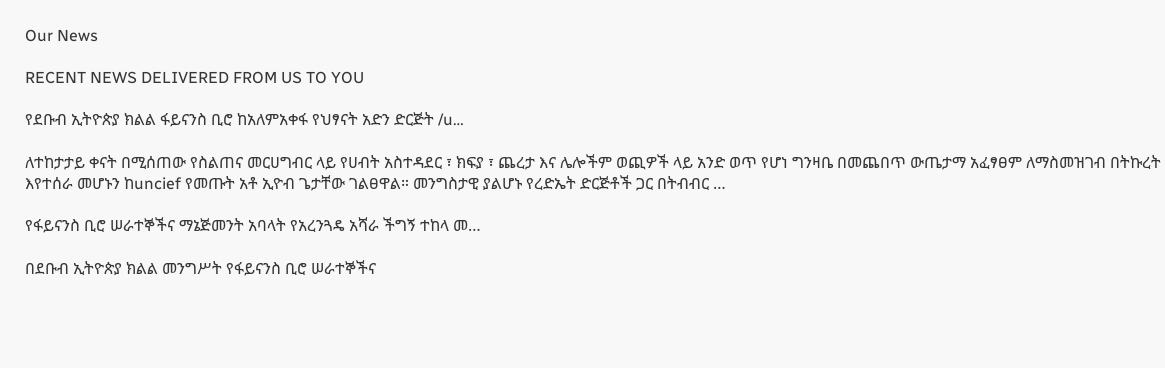Our News

RECENT NEWS DELIVERED FROM US TO YOU

የደቡብ ኢትዮጵያ ክልል ፋይናንስ ቢሮ ከአለምአቀፋ የህፃናት አድን ድርጅት /u…

ለተከታታይ ቀናት በሚሰጠው የስልጠና መርሀግብር ላይ የሀብት አስተዳደር ፣ ክፍያ ፣ ጨረታ እና ሌሎችም ወጪዎች ላይ አንድ ወጥ የሆነ ግንዛቤ በመጨበጥ ውጤታማ አፈፃፀም ለማስመዝገብ በትኩረት እየተሰራ መሆኑን ከuncief የመጡት አቶ ኢዮብ ጌታቸው ገልፀዋል። መንግስታዊ ያልሆኑ የረድኤት ድርጅቶች ጋር በትብብር …

የፋይናንስ ቢሮ ሠራተኞችና ማኔጅመንት አባላት የአረንጓዴ አሻራ ችግኝ ተከላ መ…

በደቡብ ኢትዮጵያ ክልል መንግሥት የፋይናንስ ቢሮ ሠራተኞችና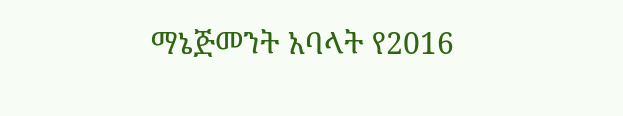ማኔጅመንት አባላት የ2016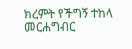ክረምት የችግኝ ተከላ መርሐግብር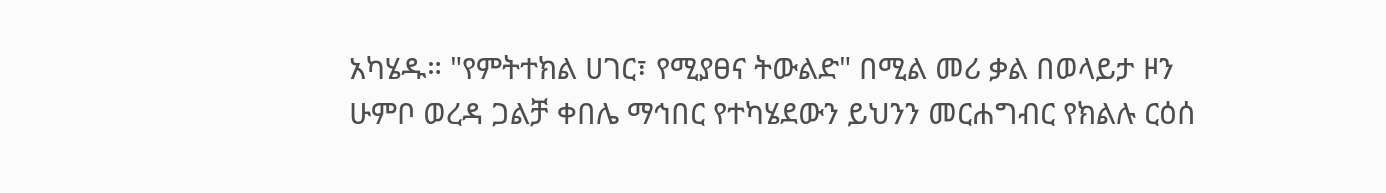አካሄዱ። "የምትተክል ሀገር፣ የሚያፀና ትውልድ" በሚል መሪ ቃል በወላይታ ዞን ሁምቦ ወረዳ ጋልቻ ቀበሌ ማኅበር የተካሄደውን ይህንን መርሐግብር የክልሉ ርዕሰ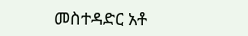መስተዳድር አቶ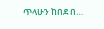ጥላሁን ከበደ በ…